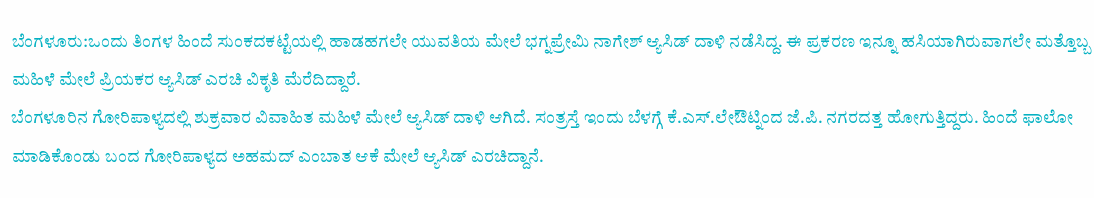ಬೆಂಗಳೂರು:ಒಂದು ತಿಂಗಳ ಹಿಂದೆ ಸುಂಕದಕಟ್ಟೆಯಲ್ಲಿ ಹಾಡಹಗಲೇ ಯುವತಿಯ ಮೇಲೆ ಭಗ್ನಪ್ರೇಮಿ ನಾಗೇಶ್ ಆ್ಯಸಿಡ್ ದಾಳಿ ನಡೆಸಿದ್ದ. ಈ ಪ್ರಕರಣ ಇನ್ನೂ ಹಸಿಯಾಗಿರುವಾಗಲೇ ಮತ್ತೊಬ್ಬ ಮಹಿಳೆ ಮೇಲೆ ಪ್ರಿಯಕರ ಆ್ಯಸಿಡ್ ಎರಚಿ ವಿಕೃತಿ ಮೆರೆದಿದ್ದಾರೆ.
ಬೆಂಗಳೂರಿನ ಗೋರಿಪಾಳ್ಯದಲ್ಲಿ ಶುಕ್ರವಾರ ವಿವಾಹಿತ ಮಹಿಳೆ ಮೇಲೆ ಆ್ಯಸಿಡ್ ದಾಳಿ ಆಗಿದೆ. ಸಂತ್ರಸ್ತೆ ಇಂದು ಬೆಳಗ್ಗೆ ಕೆ.ಎಸ್.ಲೇಔಟ್ನಿಂದ ಜೆ.ಪಿ. ನಗರದತ್ತ ಹೋಗುತ್ತಿದ್ದರು. ಹಿಂದೆ ಫಾಲೋ ಮಾಡಿಕೊಂಡು ಬಂದ ಗೋರಿಪಾಳ್ಯದ ಅಹಮದ್ ಎಂಬಾತ ಆಕೆ ಮೇಲೆ ಆ್ಯಸಿಡ್ ಎರಚಿದ್ದಾನೆ.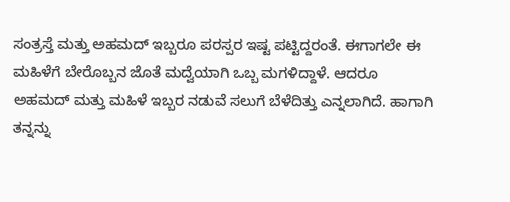ಸಂತ್ರಸ್ತೆ ಮತ್ತು ಅಹಮದ್ ಇಬ್ಬರೂ ಪರಸ್ಪರ ಇಷ್ಟ ಪಟ್ಟಿದ್ದರಂತೆ. ಈಗಾಗಲೇ ಈ ಮಹಿಳೆಗೆ ಬೇರೊಬ್ಬನ ಜೊತೆ ಮದ್ವೆಯಾಗಿ ಒಬ್ಬ ಮಗಳಿದ್ದಾಳೆ. ಆದರೂ ಅಹಮದ್ ಮತ್ತು ಮಹಿಳೆ ಇಬ್ಬರ ನಡುವೆ ಸಲುಗೆ ಬೆಳೆದಿತ್ತು ಎನ್ನಲಾಗಿದೆ. ಹಾಗಾಗಿ ತನ್ನನ್ನು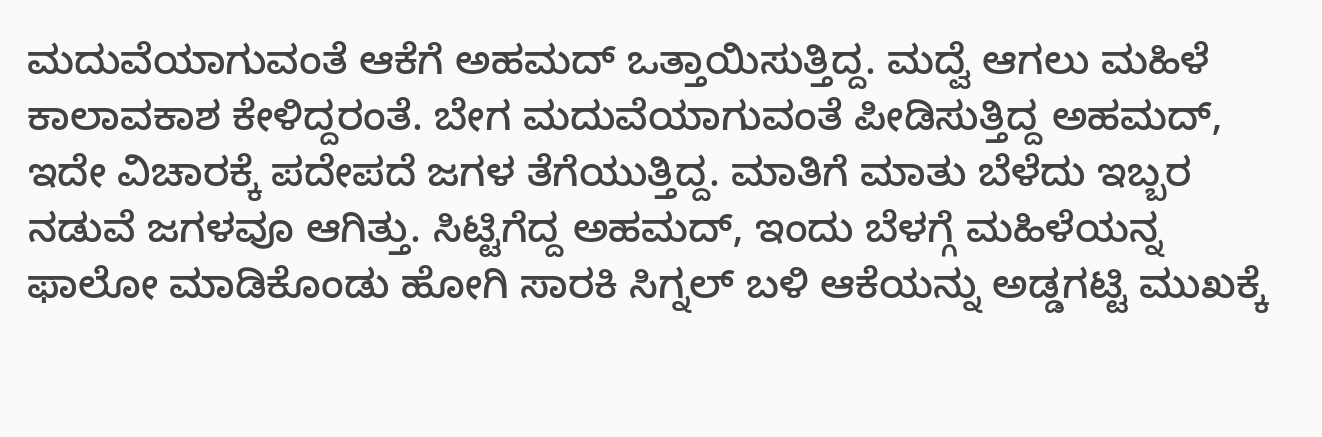ಮದುವೆಯಾಗುವಂತೆ ಆಕೆಗೆ ಅಹಮದ್ ಒತ್ತಾಯಿಸುತ್ತಿದ್ದ. ಮದ್ವೆ ಆಗಲು ಮಹಿಳೆ ಕಾಲಾವಕಾಶ ಕೇಳಿದ್ದರಂತೆ. ಬೇಗ ಮದುವೆಯಾಗುವಂತೆ ಪೀಡಿಸುತ್ತಿದ್ದ ಅಹಮದ್, ಇದೇ ವಿಚಾರಕ್ಕೆ ಪದೇಪದೆ ಜಗಳ ತೆಗೆಯುತ್ತಿದ್ದ. ಮಾತಿಗೆ ಮಾತು ಬೆಳೆದು ಇಬ್ಬರ ನಡುವೆ ಜಗಳವೂ ಆಗಿತ್ತು. ಸಿಟ್ಟಿಗೆದ್ದ ಅಹಮದ್, ಇಂದು ಬೆಳಗ್ಗೆ ಮಹಿಳೆಯನ್ನ ಫಾಲೋ ಮಾಡಿಕೊಂಡು ಹೋಗಿ ಸಾರಕಿ ಸಿಗ್ನಲ್ ಬಳಿ ಆಕೆಯನ್ನು ಅಡ್ಡಗಟ್ಟಿ ಮುಖಕ್ಕೆ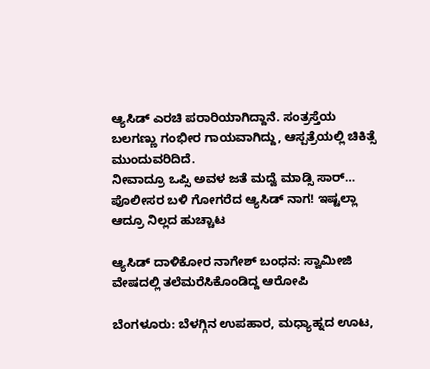ಆ್ಯಸಿಡ್ ಎರಚಿ ಪರಾರಿಯಾಗಿದ್ದಾನೆ. ಸಂತ್ರಸ್ತೆಯ ಬಲಗಣ್ಣು ಗಂಭೀರ ಗಾಯವಾಗಿದ್ದು, ಆಸ್ಪತ್ರೆಯಲ್ಲಿ ಚಿಕಿತ್ಸೆ ಮುಂದುವರಿದಿದೆ.
ನೀವಾದ್ರೂ ಒಪ್ಸಿ ಅವಳ ಜತೆ ಮದ್ವೆ ಮಾಡ್ಸಿ ಸಾರ್… ಪೊಲೀಸರ ಬಳಿ ಗೋಗರೆದ ಆ್ಯಸಿಡ್ ನಾಗ! ಇಷ್ಟಲ್ಲಾ ಆದ್ರೂ ನಿಲ್ಲದ ಹುಚ್ಚಾಟ

ಆ್ಯಸಿಡ್ ದಾಳಿಕೋರ ನಾಗೇಶ್ ಬಂಧನ: ಸ್ವಾಮೀಜಿ ವೇಷದಲ್ಲಿ ತಲೆಮರೆಸಿಕೊಂಡಿದ್ದ ಆರೋಪಿ

ಬೆಂಗಳೂರು: ಬೆಳಗ್ಗಿನ ಉಪಹಾರ, ಮಧ್ಯಾಹ್ನದ ಊಟ,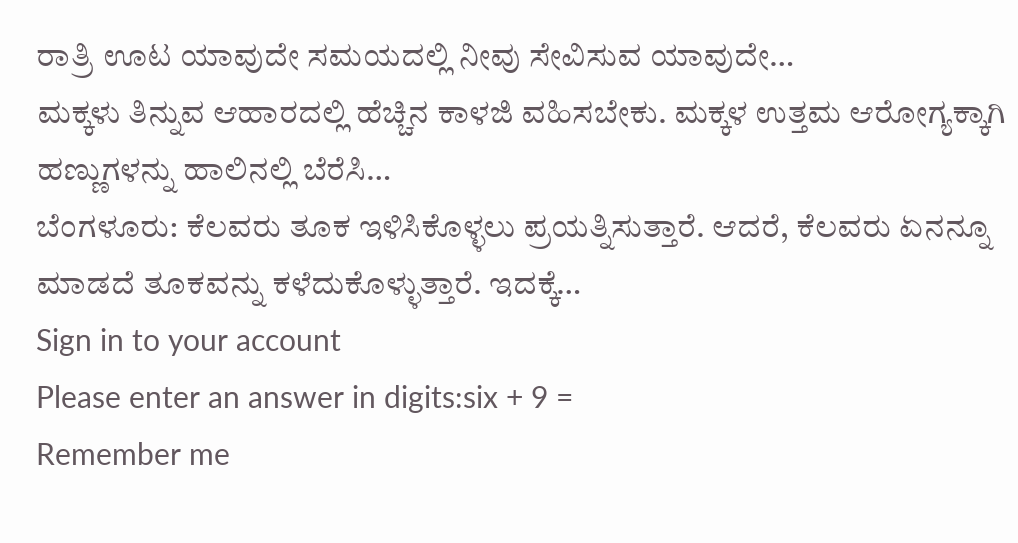ರಾತ್ರಿ ಊಟ ಯಾವುದೇ ಸಮಯದಲ್ಲಿ ನೀವು ಸೇವಿಸುವ ಯಾವುದೇ…
ಮಕ್ಕಳು ತಿನ್ನುವ ಆಹಾರದಲ್ಲಿ ಹೆಚ್ಚಿನ ಕಾಳಜಿ ವಹಿಸಬೇಕು. ಮಕ್ಕಳ ಉತ್ತಮ ಆರೋಗ್ಯಕ್ಕಾಗಿ ಹಣ್ಣುಗಳನ್ನು ಹಾಲಿನಲ್ಲಿ ಬೆರೆಸಿ…
ಬೆಂಗಳೂರು: ಕೆಲವರು ತೂಕ ಇಳಿಸಿಕೊಳ್ಳಲು ಪ್ರಯತ್ನಿಸುತ್ತಾರೆ. ಆದರೆ, ಕೆಲವರು ಏನನ್ನೂ ಮಾಡದೆ ತೂಕವನ್ನು ಕಳೆದುಕೊಳ್ಳುತ್ತಾರೆ. ಇದಕ್ಕೆ…
Sign in to your account
Please enter an answer in digits:six + 9 =
Remember me